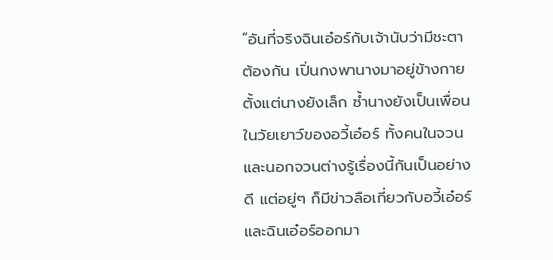“อันที่จริงฉินเอ๋อร์กับเจ้านับว่ามีชะตาต้องกัน เปิ่นกงพานางมาอยู่ข้างกายตั้งแต่นางยังเล็ก ซ้ำนางยังเป็นเพื่อนในวัยเยาว์ของอวี้เอ๋อร์ ทั้งคนในจวนและนอกจวนต่างรู้เรื่องนี้กันเป็นอย่างดี แต่อยู่ๆ ก็มีข่าวลือเกี่ยวกับอวี้เอ๋อร์และฉินเอ๋อร์ออกมา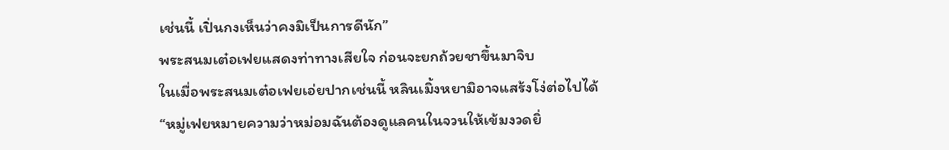เช่นนี้ เปิ่นกงเห็นว่าคงมิเป็นการดีนัก”
พระสนมเต๋อเฟยแสดงท่าทางเสียใจ ก่อนจะยกถ้วยชาขึ้นมาจิบ
ในเมื่อพระสนมเต๋อเฟยเอ่ยปากเช่นนี้ หลินเมิ้งหยามิอาจแสร้งโง่ต่อไปได้
“หมู่เฟยหมายความว่าหม่อมฉันต้องดูแลคนในจวนให้เข้มงวดยิ่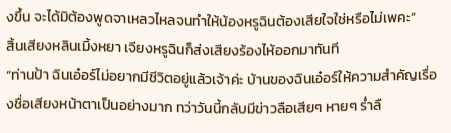งขึ้น จะได้มิต้องพูดจาเหลวไหลจนทำให้น้องหรูฉินต้องเสียใจใช่หรือไม่เพคะ”
สิ้นเสียงหลินเมิ้งหยา เจียงหรูฉินก็ส่งเสียงร้องไห้ออกมาทันที
“ท่านป้า ฉินเอ๋อร์ไม่อยากมีชีวิตอยู่แล้วเจ้าค่ะ บ้านของฉินเอ๋อร์ให้ความสำคัญเรื่องชื่อเสียงหน้าตาเป็นอย่างมาก ทว่าวันนี้กลับมีข่าวลือเสียๆ หายๆ ร่ำลื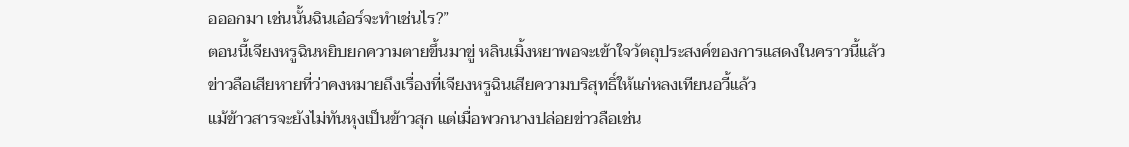อออกมา เช่นนั้นฉินเอ๋อร์จะทำเช่นไร?”
ตอนนี้เจียงหรูฉินหยิบยกความตายขึ้นมาขู่ หลินเมิ้งหยาพอจะเข้าใจวัตถุประสงค์ของการแสดงในคราวนี้แล้ว
ข่าวลือเสียหายที่ว่าคงหมายถึงเรื่องที่เจียงหรูฉินเสียความบริสุทธิ์ให้แก่หลงเทียนอวี้แล้ว
แม้ข้าวสารจะยังไม่ทันหุงเป็นข้าวสุก แต่เมื่อพวกนางปล่อยข่าวลือเช่น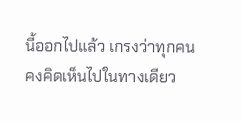นี้ออกไปแล้ว เกรงว่าทุกคนคงคิดเห็นไปในทางเดียว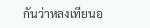กันว่าหลงเทียนอ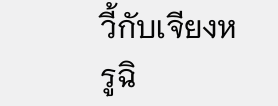วี้กับเจียงหรูฉิ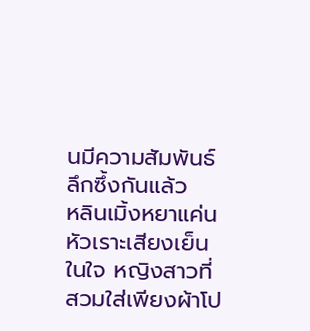นมีความสัมพันธ์ลึกซึ้งกันแล้ว
หลินเมิ้งหยาแค่นหัวเราะเสียงเย็นในใจ หญิงสาวที่สวมใส่เพียงผ้าโป